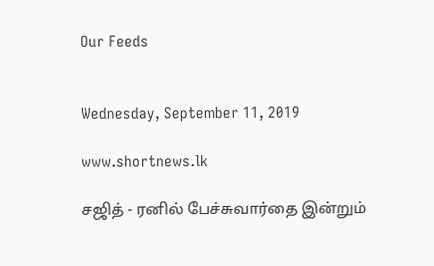Our Feeds


Wednesday, September 11, 2019

www.shortnews.lk

சஜித் - ரனில் பேச்சுவார்தை இன்றும்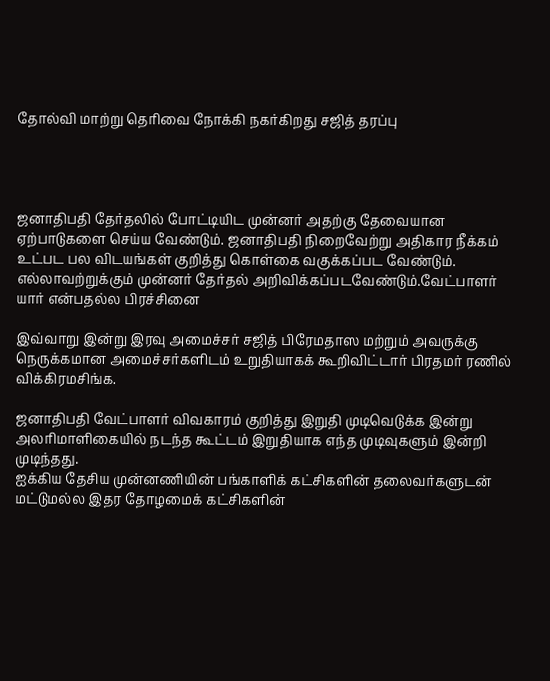தோல்வி மாற்று தெரிவை நோக்கி நகர்கிறது சஜித் தரப்பு




ஜனாதிபதி தேர்தலில் போட்டியிட முன்னர் அதற்கு தேவையான ஏற்பாடுகளை செய்ய வேண்டும். ஜனாதிபதி நிறைவேற்று அதிகார நீக்கம் உட்பட பல விடயங்கள் குறித்து கொள்கை வகுக்கப்பட வேண்டும். எல்லாவற்றுக்கும் முன்னர் தேர்தல் அறிவிக்கப்படவேண்டும்.வேட்பாளர் யார் என்பதல்ல பிரச்சினை

இவ்வாறு இன்று இரவு அமைச்சர் சஜித் பிரேமதாஸ மற்றும் அவருக்கு நெருக்கமான அமைச்சர்களிடம் உறுதியாகக் கூறிவிட்டார் பிரதமர் ரணில் விக்கிரமசிங்க.

ஜனாதிபதி வேட்பாளர் விவகாரம் குறித்து இறுதி முடிவெடுக்க இன்று அலரிமாளிகையில் நடந்த கூட்டம் இறுதியாக எந்த முடிவுகளும் இன்றி முடிந்தது.
ஐக்கிய தேசிய முன்னணியின் பங்காளிக் கட்சிகளின் தலைவர்களுடன் மட்டுமல்ல இதர தோழமைக் கட்சிகளின்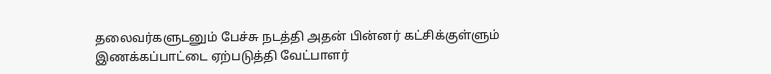தலைவர்களுடனும் பேச்சு நடத்தி அதன் பின்னர் கட்சிக்குள்ளும் இணக்கப்பாட்டை ஏற்படுத்தி வேட்பாளர்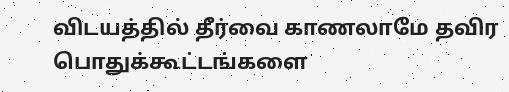விடயத்தில் தீர்வை காணலாமே தவிர பொதுக்கூட்டங்களை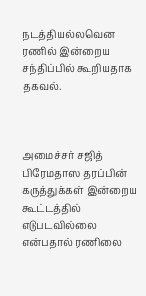நடத்தியல்லவென ரணில் இன்றைய சந்திப்பில் கூறியதாக தகவல்.



அமைச்சர் சஜித் பிரேமதாஸ தரப்பின் கருத்துக்கள் இன்றைய கூட்டத்தில் எடுபடவில்லை என்பதால் ரணிலை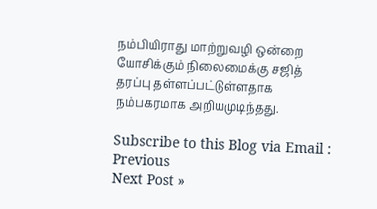நம்பியிராது மாற்றுவழி ஒன்றை யோசிக்கும் நிலைமைக்கு சஜித் தரப்பு தள்ளப்பட்டுள்ளதாக நம்பகரமாக அறியமுடிந்தது.

Subscribe to this Blog via Email :
Previous
Next Post »